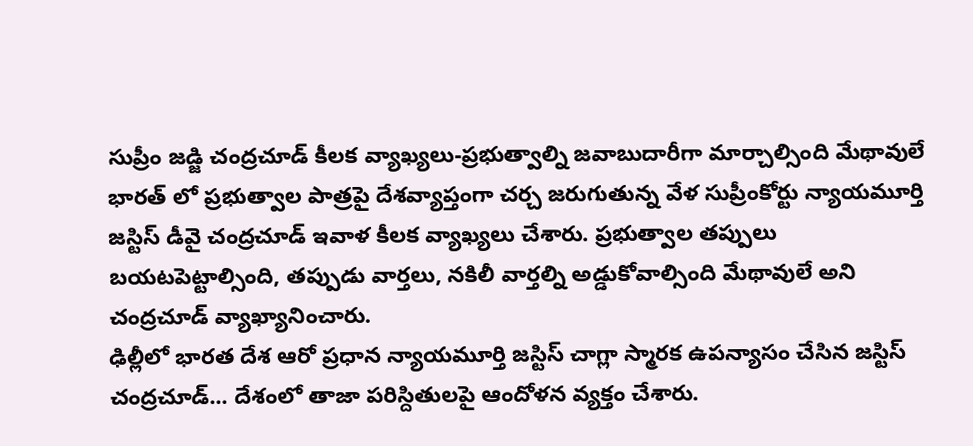సుప్రీం జడ్జి చంద్రచూడ్ కీలక వ్యాఖ్యలు-ప్రభుత్వాల్ని జవాబుదారీగా మార్చాల్సింది మేథావులే
భారత్ లో ప్రభుత్వాల పాత్రపై దేశవ్యాప్తంగా చర్చ జరుగుతున్న వేళ సుప్రీంకోర్టు న్యాయమూర్తి జస్టిస్ డీవై చంద్రచూడ్ ఇవాళ కీలక వ్యాఖ్యలు చేశారు. ప్రభుత్వాల తప్పులు బయటపెట్టాల్సింది, తప్పుడు వార్తలు, నకిలీ వార్తల్ని అడ్డుకోవాల్సింది మేథావులే అని చంద్రచూడ్ వ్యాఖ్యానించారు.
ఢిల్లీలో భారత దేశ ఆరో ప్రధాన న్యాయమూర్తి జస్టిస్ చాగ్లా స్మారక ఉపన్యాసం చేసిన జస్టిస్ చంద్రచూడ్... దేశంలో తాజా పరిస్దితులపై ఆందోళన వ్యక్తం చేశారు.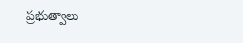ప్రభుత్వాలు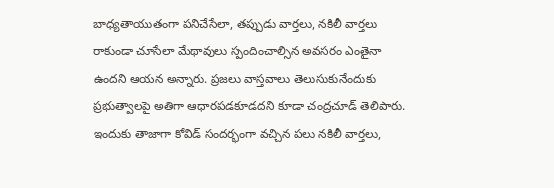బాధ్యతాయుతంగా పనిచేసేలా, తప్పుడు వార్తలు, నకిలీ వార్తలు రాకుండా చూసేలా మేథావులు స్పందించాల్సిన అవసరం ఎంతైనా ఉందని ఆయన అన్నారు. ప్రజలు వాస్తవాలు తెలుసుకునేందుకు ప్రభుత్వాలపై అతిగా ఆధారపడకూడదని కూడా చంద్రచూడ్ తెలిపారు. ఇందుకు తాజాగా కోవిడ్ సందర్భంగా వచ్చిన పలు నకిలీ వార్తలు,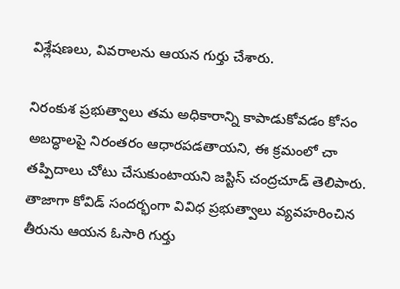విశ్లేషణలు, వివరాలను ఆయన గుర్తు చేశారు.

నిరంకుశ ప్రభుత్వాలు తమ అధికారాన్ని కాపాడుకోవడం కోసం అబద్ధాలపై నిరంతరం ఆధారపడతాయని, ఈ క్రమంలో చా తప్పిదాలు చోటు చేసుకుంటాయని జస్టిస్ చంద్రచూడ్ తెలిపారు. తాజాగా కోవిడ్ సందర్భంగా వివిధ ప్రభుత్వాలు వ్యవహరించిన తీరును ఆయన ఓసారి గుర్తు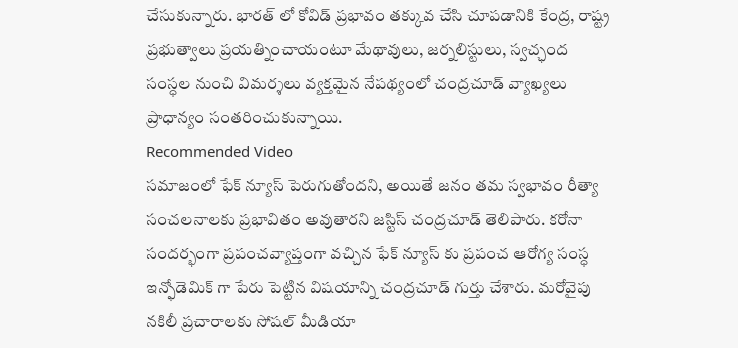చేసుకున్నారు. భారత్ లో కోవిడ్ ప్రభావం తక్కువ చేసి చూపడానికి కేంద్ర, రాష్ట్ర ప్రభుత్వాలు ప్రయత్నించాయంటూ మేథావులు, జర్నలిస్టులు, స్వచ్ఛంద సంస్ధల నుంచి విమర్శలు వ్యక్తమైన నేపథ్యంలో చంద్రచూడ్ వ్యాఖ్యలు ప్రాధాన్యం సంతరించుకున్నాయి.
Recommended Video
సమాజంలో ఫేక్ న్యూస్ పెరుగుతోందని, అయితే జనం తమ స్వభావం రీత్యా సంచలనాలకు ప్రభావితం అవుతారని జస్టిస్ చంద్రచూడ్ తెలిపారు. కరోనా సందర్భంగా ప్రపంచవ్యాప్తంగా వచ్చిన ఫేక్ న్యూస్ కు ప్రపంచ ఆరోగ్య సంస్ధ ఇన్ఫోడెమిక్ గా పేరు పెట్టిన విషయాన్ని చంద్రచూడ్ గుర్తు చేశారు. మరోవైపు నకిలీ ప్రచారాలకు సోషల్ మీడియా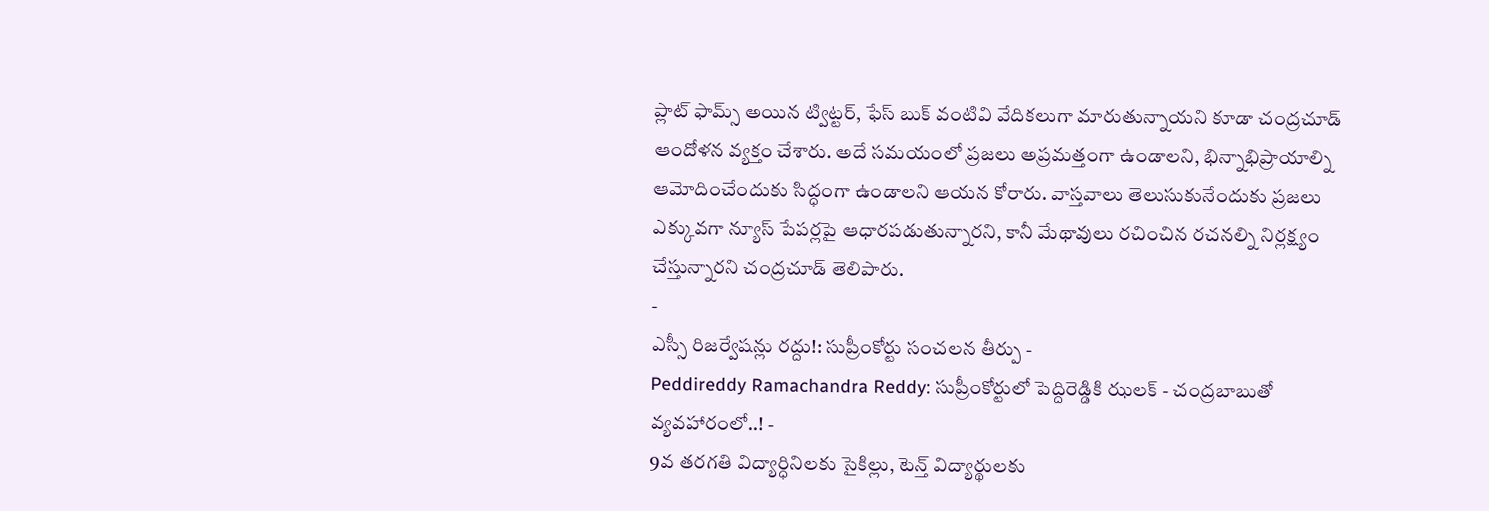ప్లాట్ ఫామ్స్ అయిన ట్విట్టర్, ఫేస్ బుక్ వంటివి వేదికలుగా మారుతున్నాయని కూడా చంద్రచూడ్ ఆందోళన వ్యక్తం చేశారు. అదే సమయంలో ప్రజలు అప్రమత్తంగా ఉండాలని, భిన్నాభిప్రాయాల్ని ఆమోదించేందుకు సిద్ధంగా ఉండాలని ఆయన కోరారు. వాస్తవాలు తెలుసుకునేందుకు ప్రజలు ఎక్కువగా న్యూస్ పేపర్లపై ఆధారపడుతున్నారని, కానీ మేథావులు రచించిన రచనల్ని నిర్లక్ష్యం చేస్తున్నారని చంద్రచూడ్ తెలిపారు.
-
ఎస్సీ రిజర్వేషన్లు రద్దు!: సుప్రీంకోర్టు సంచలన తీర్పు -
Peddireddy Ramachandra Reddy: సుప్రీంకోర్టులో పెద్దిరెడ్డికి ఝలక్ - చంద్రబాబుతో వ్యవహారంలో..! -
9వ తరగతి విద్యార్ధినిలకు సైకిల్లు, టెన్త్ విద్యార్థులకు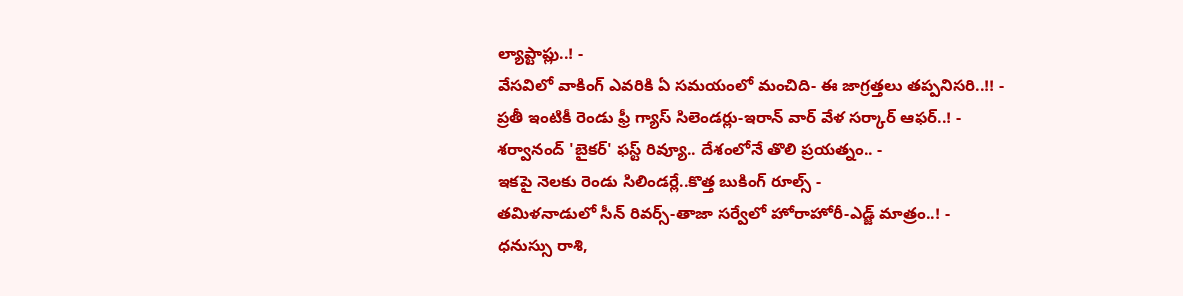ల్యాప్టాప్లు..! -
వేసవిలో వాకింగ్ ఎవరికి ఏ సమయంలో మంచిది- ఈ జాగ్రత్తలు తప్పనిసరి..!! -
ప్రతీ ఇంటికీ రెండు ఫ్రీ గ్యాస్ సిలెండర్లు-ఇరాన్ వార్ వేళ సర్కార్ ఆఫర్..! -
శర్వానంద్ 'బైకర్' ఫస్ట్ రివ్యూ.. దేశంలోనే తొలి ప్రయత్నం.. -
ఇకపై నెలకు రెండు సిలిండర్లే..కొత్త బుకింగ్ రూల్స్ -
తమిళనాడులో సీన్ రివర్స్-తాజా సర్వేలో హోరాహోరీ-ఎడ్జ్ మాత్రం..! -
ధనుస్సు రాశి,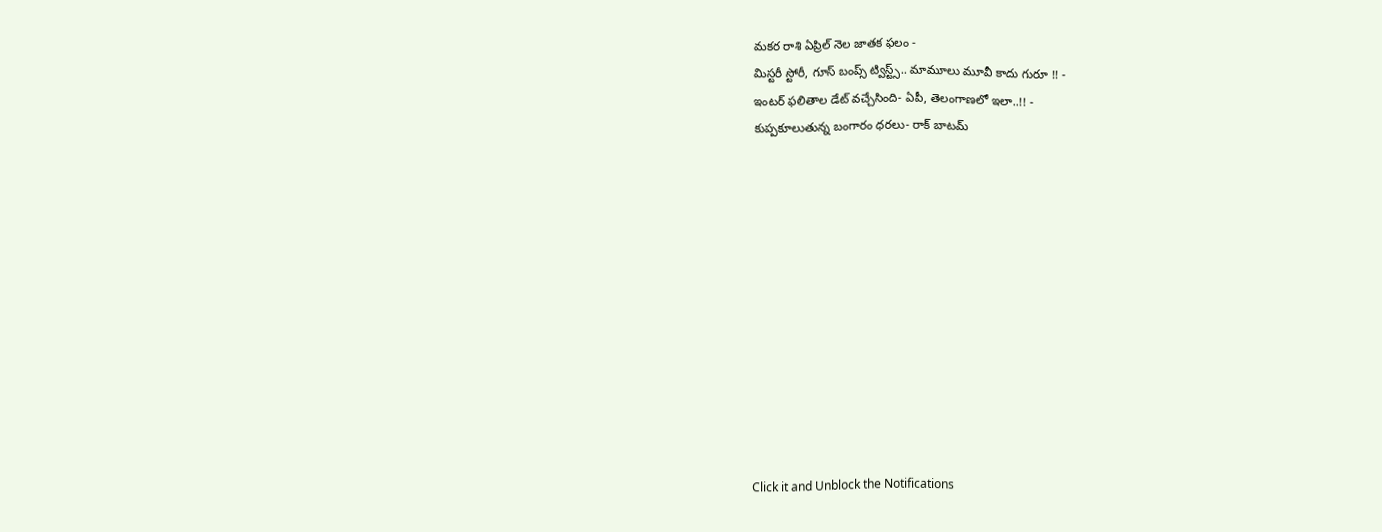మకర రాశి ఏప్రిల్ నెల జాతక ఫలం -
మిస్టరీ స్టోరీ, గూస్ బంప్స్ ట్విస్ట్స్.. మామూలు మూవీ కాదు గురూ !! -
ఇంటర్ ఫలితాల డేట్ వచ్చేసింది- ఏపీ, తెలంగాణలో ఇలా..!! -
కుప్పకూలుతున్న బంగారం ధరలు- రాక్ బాటమ్












Click it and Unblock the Notifications